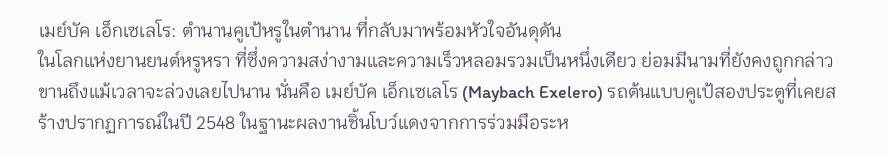เมย์บัค เอ็กเซเลโร: ตำนานคูเป้หรูในตำนาน ที่กลับมาพร้อมหัวใจอันดุดัน
ในโลกแห่งยานยนต์หรูหรา ที่ซึ่งความสง่างามและความเร็วหลอมรวมเป็นหนึ่งเดียว ย่อมมีนามที่ยังคงถูกกล่าวขานถึงแม้เวลาจะล่วงเลยไปนาน นั่นคือ เมย์บัค เอ็กเซเลโร (Maybach Exelero) รถต้นแบบคูเป้สองประตูที่เคยสร้างปรากฏการณ์ในปี 2548 ในฐานะผลงานชิ้นโบว์แดงจากการร่วมมือระห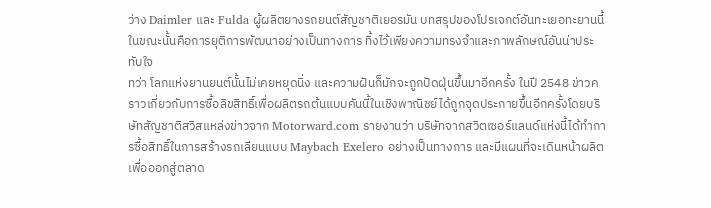ว่าง Daimler และ Fulda ผู้ผลิตยางรถยนต์สัญชาติเยอรมัน บทสรุปของโปรเจกต์อันทะเยอทะยานนี้ในขณะนั้นคือการยุติการพัฒนาอย่างเป็นทางการ ทิ้งไว้เพียงความทรงจำและภาพลักษณ์อันน่าประทับใจ
ทว่า โลกแห่งยานยนต์นั้นไม่เคยหยุดนิ่ง และความฝันก็มักจะถูกปัดฝุ่นขึ้นมาอีกครั้ง ในปี 2548 ข่าวคราวเกี่ยวกับการซื้อลิขสิทธิ์เพื่อผลิตรถต้นแบบคันนี้ในเชิงพาณิชย์ได้ถูกจุดประกายขึ้นอีกครั้งโดยบริษัทสัญชาติสวิสแหล่งข่าวจาก Motorward.com รายงานว่า บริษัทจากสวิตเซอร์แลนด์แห่งนี้ได้ทำการซื้อสิทธิ์ในการสร้างรถเลียนแบบ Maybach Exelero อย่างเป็นทางการ และมีแผนที่จะเดินหน้าผลิตเพื่อออกสู่ตลาด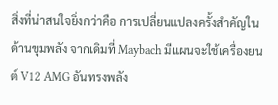สิ่งที่น่าสนใจยิ่งกว่าคือ การเปลี่ยนแปลงครั้งสำคัญในด้านขุมพลัง จากเดิมที่ Maybach มีแผนจะใช้เครื่องยนต์ V12 AMG อันทรงพลัง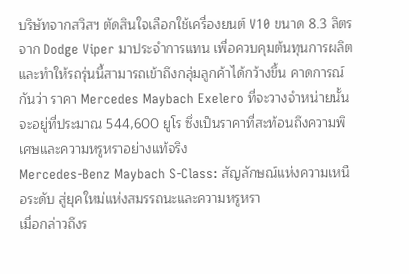บริษัทจากสวิสฯ ตัดสินใจเลือกใช้เครื่องยนต์ V10 ขนาด 8.3 ลิตร จาก Dodge Viper มาประจำการแทน เพื่อควบคุมต้นทุนการผลิตและทำให้รถรุ่นนี้สามารถเข้าถึงกลุ่มลูกค้าได้กว้างขึ้น คาดการณ์กันว่า ราคา Mercedes Maybach Exelero ที่จะวางจำหน่ายนั้น จะอยู่ที่ประมาณ 544,600 ยูโร ซึ่งเป็นราคาที่สะท้อนถึงความพิเศษและความหรูหราอย่างแท้จริง
Mercedes-Benz Maybach S-Class: สัญลักษณ์แห่งความเหนือระดับ สู่ยุคใหม่แห่งสมรรถนะและความหรูหรา
เมื่อกล่าวถึงร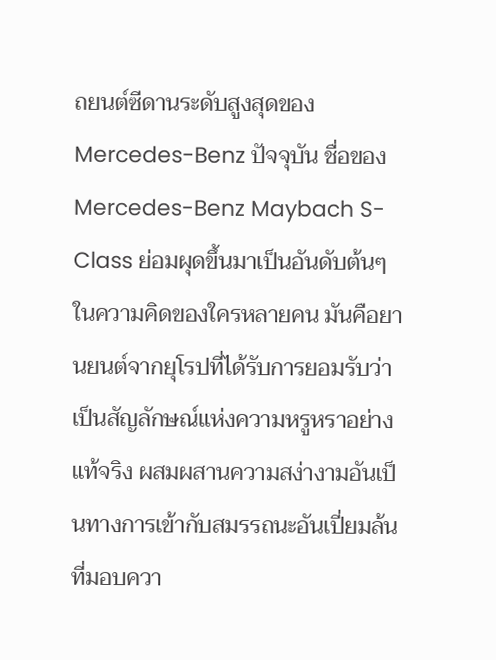ถยนต์ซีดานระดับสูงสุดของ Mercedes-Benz ปัจจุบัน ชื่อของ Mercedes-Benz Maybach S-Class ย่อมผุดขึ้นมาเป็นอันดับต้นๆ ในความคิดของใครหลายคน มันคือยานยนต์จากยุโรปที่ได้รับการยอมรับว่าเป็นสัญลักษณ์แห่งความหรูหราอย่างแท้จริง ผสมผสานความสง่างามอันเป็นทางการเข้ากับสมรรถนะอันเปี่ยมล้นที่มอบควา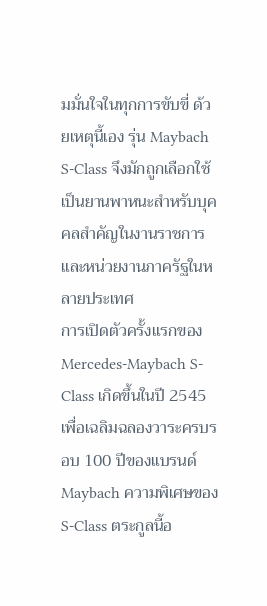มมั่นใจในทุกการขับขี่ ด้วยเหตุนี้เอง รุ่น Maybach S-Class จึงมักถูกเลือกใช้เป็นยานพาหนะสำหรับบุคคลสำคัญในงานราชการและหน่วยงานภาครัฐในหลายประเทศ
การเปิดตัวครั้งแรกของ Mercedes-Maybach S-Class เกิดขึ้นในปี 2545 เพื่อเฉลิมฉลองวาระครบรอบ 100 ปีของแบรนด์ Maybach ความพิเศษของ S-Class ตระกูลนี้อ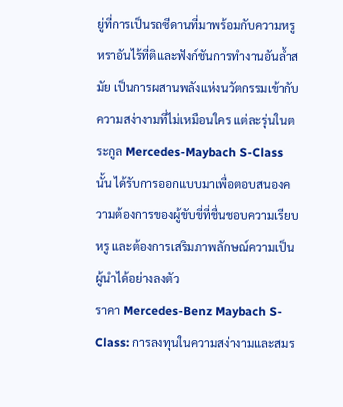ยู่ที่การเป็นรถซีดานที่มาพร้อมกับความหรูหราอันไร้ที่ติและฟังก์ชันการทำงานอันล้ำสมัย เป็นการผสานพลังแห่งนวัตกรรมเข้ากับความสง่างามที่ไม่เหมือนใคร แต่ละรุ่นในตระกูล Mercedes-Maybach S-Class นั้น ได้รับการออกแบบมาเพื่อตอบสนองความต้องการของผู้ขับขี่ที่ชื่นชอบความเรียบหรู และต้องการเสริมภาพลักษณ์ความเป็นผู้นำได้อย่างลงตัว
ราคา Mercedes-Benz Maybach S-Class: การลงทุนในความสง่างามและสมร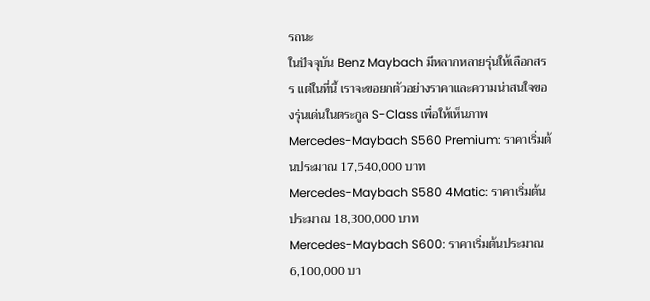รถนะ
ในปัจจุบัน Benz Maybach มีหลากหลายรุ่นให้เลือกสรร แต่ในที่นี้ เราจะขอยกตัวอย่างราคาและความน่าสนใจของรุ่นเด่นในตระกูล S-Class เพื่อให้เห็นภาพ
Mercedes-Maybach S560 Premium: ราคาเริ่มต้นประมาณ 17,540,000 บาท
Mercedes-Maybach S580 4Matic: ราคาเริ่มต้นประมาณ 18,300,000 บาท
Mercedes-Maybach S600: ราคาเริ่มต้นประมาณ 6,100,000 บา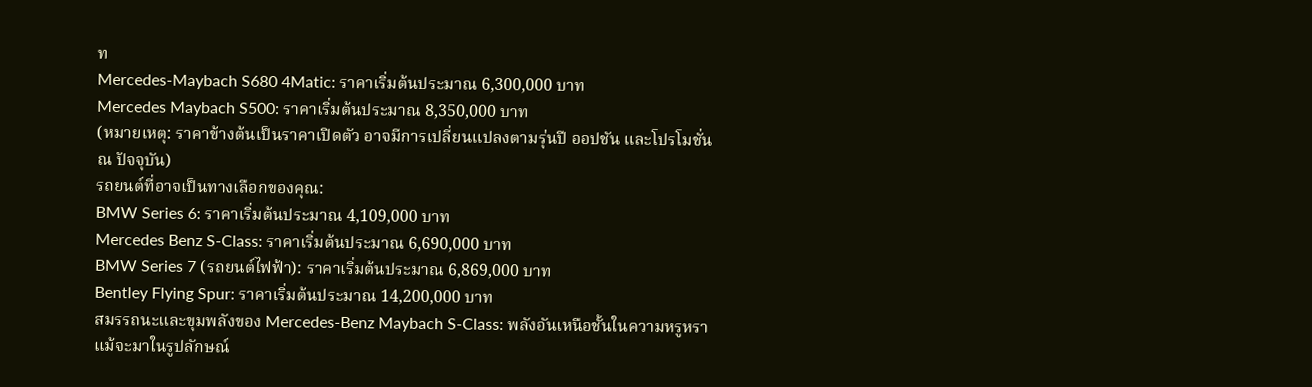ท
Mercedes-Maybach S680 4Matic: ราคาเริ่มต้นประมาณ 6,300,000 บาท
Mercedes Maybach S500: ราคาเริ่มต้นประมาณ 8,350,000 บาท
(หมายเหตุ: ราคาข้างต้นเป็นราคาเปิดตัว อาจมีการเปลี่ยนแปลงตามรุ่นปี ออปชัน และโปรโมชั่น ณ ปัจจุบัน)
รถยนต์ที่อาจเป็นทางเลือกของคุณ:
BMW Series 6: ราคาเริ่มต้นประมาณ 4,109,000 บาท
Mercedes Benz S-Class: ราคาเริ่มต้นประมาณ 6,690,000 บาท
BMW Series 7 (รถยนต์ไฟฟ้า): ราคาเริ่มต้นประมาณ 6,869,000 บาท
Bentley Flying Spur: ราคาเริ่มต้นประมาณ 14,200,000 บาท
สมรรถนะและขุมพลังของ Mercedes-Benz Maybach S-Class: พลังอันเหนือชั้นในความหรูหรา
แม้จะมาในรูปลักษณ์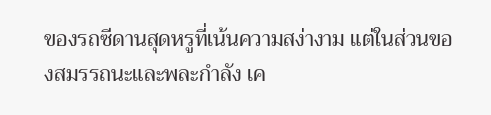ของรถซีดานสุดหรูที่เน้นความสง่างาม แต่ในส่วนของสมรรถนะและพละกำลัง เค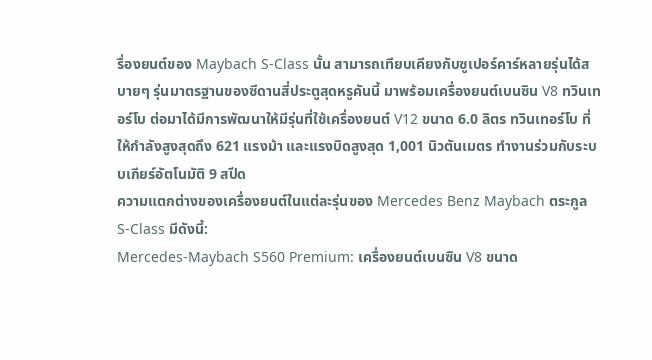รื่องยนต์ของ Maybach S-Class นั้น สามารถเทียบเคียงกับซูเปอร์คาร์หลายรุ่นได้สบายๆ รุ่นมาตรฐานของซีดานสี่ประตูสุดหรูคันนี้ มาพร้อมเครื่องยนต์เบนซิน V8 ทวินเทอร์โบ ต่อมาได้มีการพัฒนาให้มีรุ่นที่ใช้เครื่องยนต์ V12 ขนาด 6.0 ลิตร ทวินเทอร์โบ ที่ให้กำลังสูงสุดถึง 621 แรงม้า และแรงบิดสูงสุด 1,001 นิวตันเมตร ทำงานร่วมกับระบบเกียร์อัตโนมัติ 9 สปีด
ความแตกต่างของเครื่องยนต์ในแต่ละรุ่นของ Mercedes Benz Maybach ตระกูล S-Class มีดังนี้:
Mercedes-Maybach S560 Premium: เครื่องยนต์เบนซิน V8 ขนาด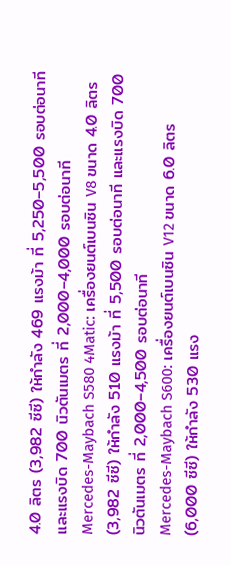4.0 ลิตร (3,982 ซีซี) ให้กำลัง 469 แรงม้า ที่ 5,250–5,500 รอบต่อนาที และแรงบิด 700 นิวตันเมตร ที่ 2,000–4,000 รอบต่อนาที
Mercedes-Maybach S580 4Matic: เครื่องยนต์เบนซิน V8 ขนาด 4.0 ลิตร (3,982 ซีซี) ให้กำลัง 510 แรงม้า ที่ 5,500 รอบต่อนาที และแรงบิด 700 นิวตันเมตร ที่ 2,000–4,500 รอบต่อนาที
Mercedes-Maybach S600: เครื่องยนต์เบนซิน V12 ขนาด 6.0 ลิตร (6,000 ซีซี) ให้กำลัง 530 แรง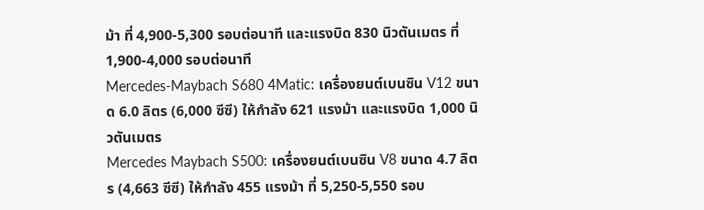ม้า ที่ 4,900-5,300 รอบต่อนาที และแรงบิด 830 นิวตันเมตร ที่ 1,900-4,000 รอบต่อนาที
Mercedes-Maybach S680 4Matic: เครื่องยนต์เบนซิน V12 ขนาด 6.0 ลิตร (6,000 ซีซี) ให้กำลัง 621 แรงม้า และแรงบิด 1,000 นิวตันเมตร
Mercedes Maybach S500: เครื่องยนต์เบนซิน V8 ขนาด 4.7 ลิตร (4,663 ซีซี) ให้กำลัง 455 แรงม้า ที่ 5,250-5,550 รอบ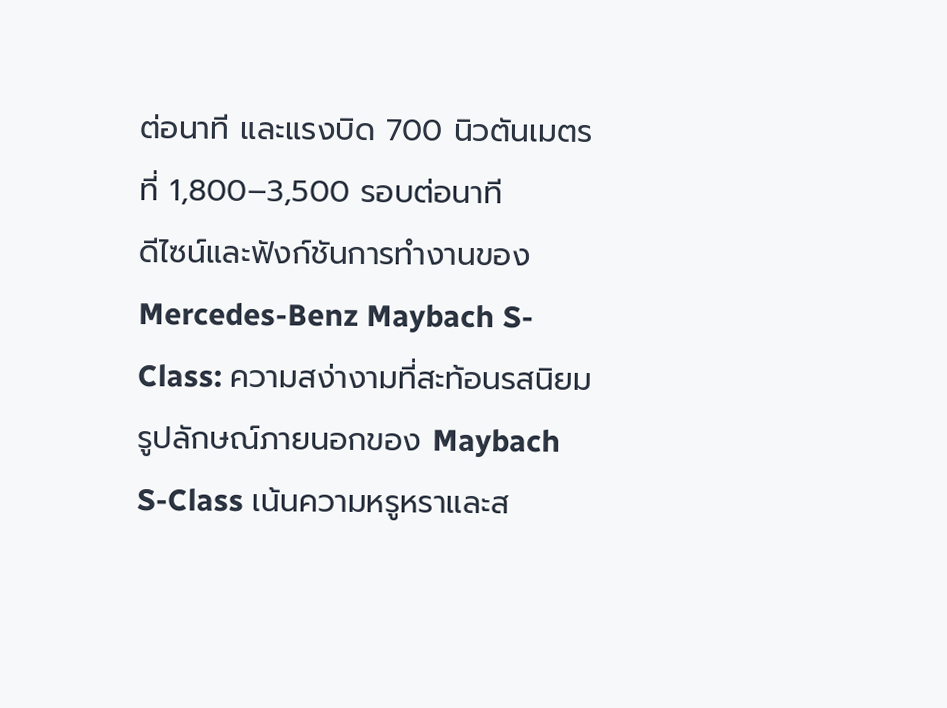ต่อนาที และแรงบิด 700 นิวตันเมตร ที่ 1,800–3,500 รอบต่อนาที
ดีไซน์และฟังก์ชันการทำงานของ Mercedes-Benz Maybach S-Class: ความสง่างามที่สะท้อนรสนิยม
รูปลักษณ์ภายนอกของ Maybach S-Class เน้นความหรูหราและส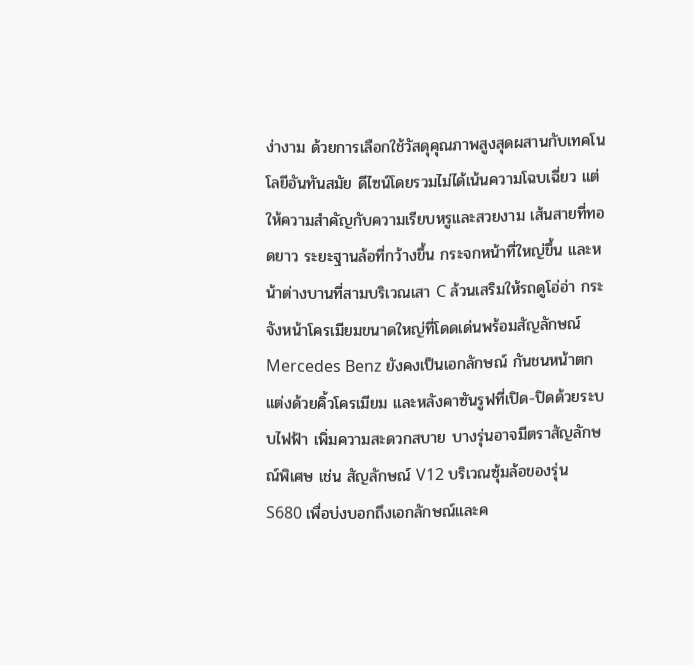ง่างาม ด้วยการเลือกใช้วัสดุคุณภาพสูงสุดผสานกับเทคโนโลยีอันทันสมัย ดีไซน์โดยรวมไม่ได้เน้นความโฉบเฉี่ยว แต่ให้ความสำคัญกับความเรียบหรูและสวยงาม เส้นสายที่ทอดยาว ระยะฐานล้อที่กว้างขึ้น กระจกหน้าที่ใหญ่ขึ้น และหน้าต่างบานที่สามบริเวณเสา C ล้วนเสริมให้รถดูโอ่อ่า กระจังหน้าโครเมียมขนาดใหญ่ที่โดดเด่นพร้อมสัญลักษณ์ Mercedes Benz ยังคงเป็นเอกลักษณ์ กันชนหน้าตกแต่งด้วยคิ้วโครเมียม และหลังคาซันรูฟที่เปิด-ปิดด้วยระบบไฟฟ้า เพิ่มความสะดวกสบาย บางรุ่นอาจมีตราสัญลักษณ์พิเศษ เช่น สัญลักษณ์ V12 บริเวณซุ้มล้อของรุ่น S680 เพื่อบ่งบอกถึงเอกลักษณ์และค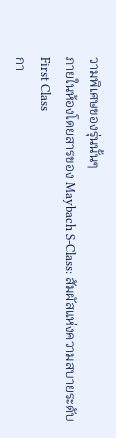วามพิเศษของรุ่นนั้นๆ
ภายในห้องโดยสารของ Maybach S-Class: สัมผัสแห่งความสบายระดับ First Class
กา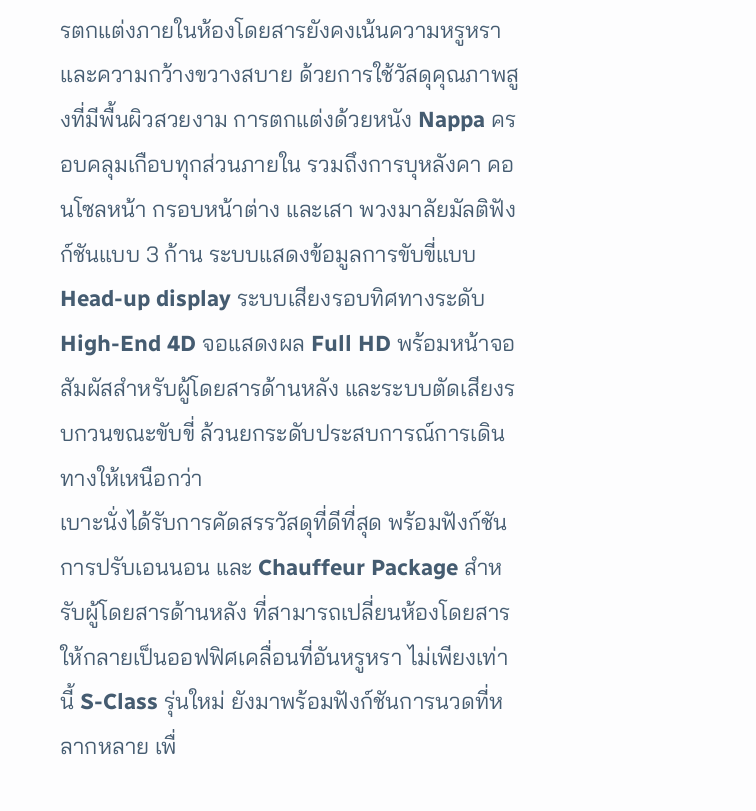รตกแต่งภายในห้องโดยสารยังคงเน้นความหรูหราและความกว้างขวางสบาย ด้วยการใช้วัสดุคุณภาพสูงที่มีพื้นผิวสวยงาม การตกแต่งด้วยหนัง Nappa ครอบคลุมเกือบทุกส่วนภายใน รวมถึงการบุหลังคา คอนโซลหน้า กรอบหน้าต่าง และเสา พวงมาลัยมัลติฟังก์ชันแบบ 3 ก้าน ระบบแสดงข้อมูลการขับขี่แบบ Head-up display ระบบเสียงรอบทิศทางระดับ High-End 4D จอแสดงผล Full HD พร้อมหน้าจอสัมผัสสำหรับผู้โดยสารด้านหลัง และระบบตัดเสียงรบกวนขณะขับขี่ ล้วนยกระดับประสบการณ์การเดินทางให้เหนือกว่า
เบาะนั่งได้รับการคัดสรรวัสดุที่ดีที่สุด พร้อมฟังก์ชันการปรับเอนนอน และ Chauffeur Package สำหรับผู้โดยสารด้านหลัง ที่สามารถเปลี่ยนห้องโดยสารให้กลายเป็นออฟฟิศเคลื่อนที่อันหรูหรา ไม่เพียงเท่านี้ S-Class รุ่นใหม่ ยังมาพร้อมฟังก์ชันการนวดที่หลากหลาย เพื่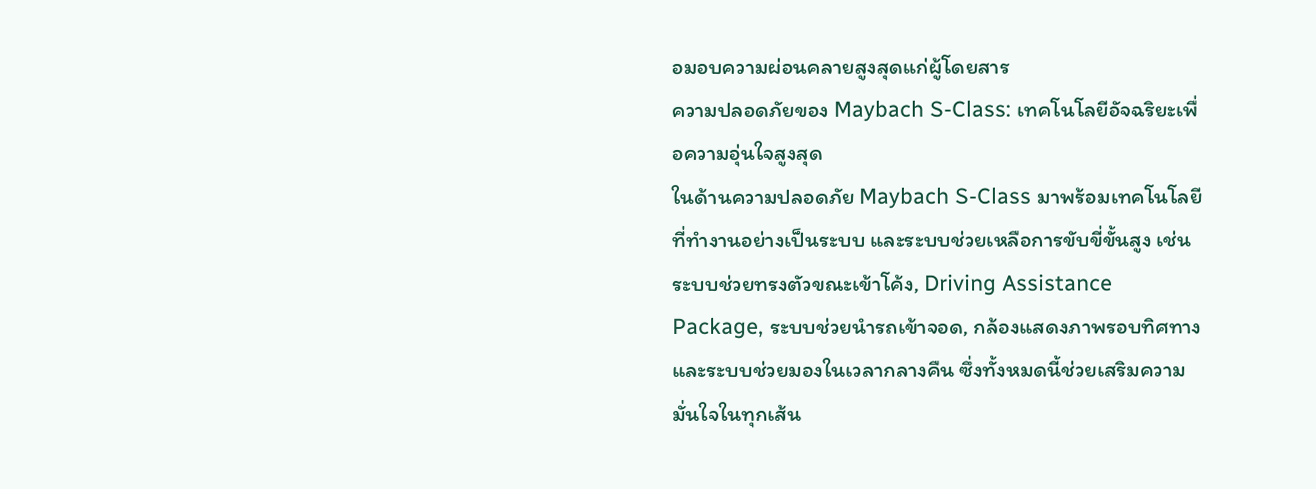อมอบความผ่อนคลายสูงสุดแก่ผู้โดยสาร
ความปลอดภัยของ Maybach S-Class: เทคโนโลยีอัจฉริยะเพื่อความอุ่นใจสูงสุด
ในด้านความปลอดภัย Maybach S-Class มาพร้อมเทคโนโลยีที่ทำงานอย่างเป็นระบบ และระบบช่วยเหลือการขับขี่ขั้นสูง เช่น ระบบช่วยทรงตัวขณะเข้าโค้ง, Driving Assistance Package, ระบบช่วยนำรถเข้าจอด, กล้องแสดงภาพรอบทิศทาง และระบบช่วยมองในเวลากลางคืน ซึ่งทั้งหมดนี้ช่วยเสริมความมั่นใจในทุกเส้น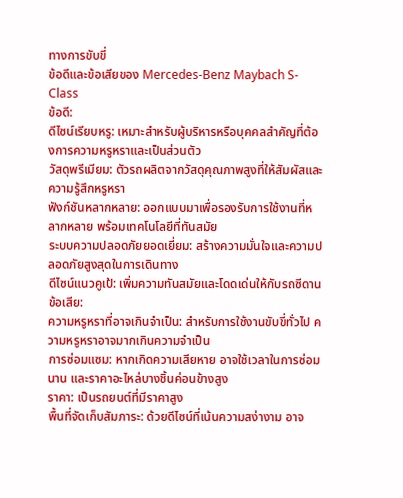ทางการขับขี่
ข้อดีและข้อเสียของ Mercedes-Benz Maybach S-Class
ข้อดี:
ดีไซน์เรียบหรู: เหมาะสำหรับผู้บริหารหรือบุคคลสำคัญที่ต้องการความหรูหราและเป็นส่วนตัว
วัสดุพรีเมียม: ตัวรถผลิตจากวัสดุคุณภาพสูงที่ให้สัมผัสและความรู้สึกหรูหรา
ฟังก์ชันหลากหลาย: ออกแบบมาเพื่อรองรับการใช้งานที่หลากหลาย พร้อมเทคโนโลยีที่ทันสมัย
ระบบความปลอดภัยยอดเยี่ยม: สร้างความมั่นใจและความปลอดภัยสูงสุดในการเดินทาง
ดีไซน์แนวคูเป้: เพิ่มความทันสมัยและโดดเด่นให้กับรถซีดาน
ข้อเสีย:
ความหรูหราที่อาจเกินจำเป็น: สำหรับการใช้งานขับขี่ทั่วไป ความหรูหราอาจมากเกินความจำเป็น
การซ่อมแซม: หากเกิดความเสียหาย อาจใช้เวลาในการซ่อมนาน และราคาอะไหล่บางชิ้นค่อนข้างสูง
ราคา: เป็นรถยนต์ที่มีราคาสูง
พื้นที่จัดเก็บสัมภาระ: ด้วยดีไซน์ที่เน้นความสง่างาม อาจ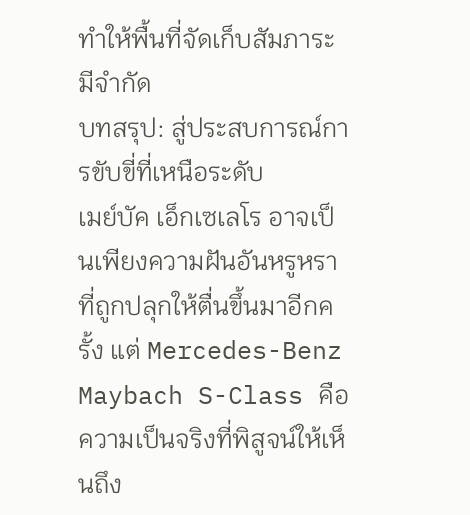ทำให้พื้นที่จัดเก็บสัมภาระมีจำกัด
บทสรุป: สู่ประสบการณ์การขับขี่ที่เหนือระดับ
เมย์บัค เอ็กเซเลโร อาจเป็นเพียงความฝันอันหรูหราที่ถูกปลุกให้ตื่นขึ้นมาอีกครั้ง แต่ Mercedes-Benz Maybach S-Class คือความเป็นจริงที่พิสูจน์ให้เห็นถึง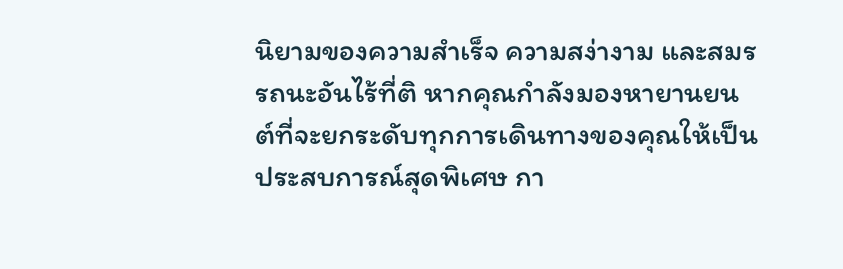นิยามของความสำเร็จ ความสง่างาม และสมรรถนะอันไร้ที่ติ หากคุณกำลังมองหายานยนต์ที่จะยกระดับทุกการเดินทางของคุณให้เป็นประสบการณ์สุดพิเศษ กา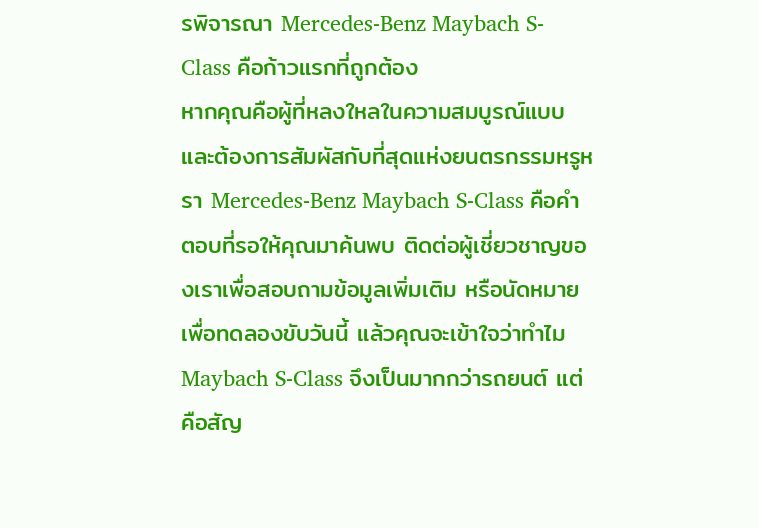รพิจารณา Mercedes-Benz Maybach S-Class คือก้าวแรกที่ถูกต้อง
หากคุณคือผู้ที่หลงใหลในความสมบูรณ์แบบ และต้องการสัมผัสกับที่สุดแห่งยนตรกรรมหรูหรา Mercedes-Benz Maybach S-Class คือคำตอบที่รอให้คุณมาค้นพบ ติดต่อผู้เชี่ยวชาญของเราเพื่อสอบถามข้อมูลเพิ่มเติม หรือนัดหมายเพื่อทดลองขับวันนี้ แล้วคุณจะเข้าใจว่าทำไม Maybach S-Class จึงเป็นมากกว่ารถยนต์ แต่คือสัญ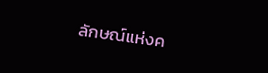ลักษณ์แห่งค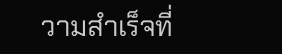วามสำเร็จที่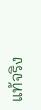แท้จริง